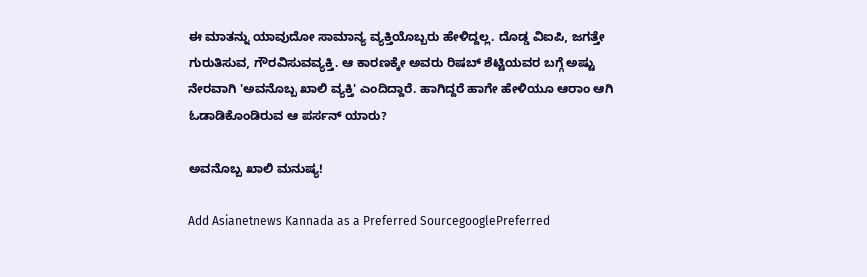ಈ ಮಾತನ್ನು ಯಾವುದೋ ಸಾಮಾನ್ಯ ವ್ಯಕ್ತಿಯೊಬ್ಬರು ಹೇಳಿದ್ದಲ್ಲ. ದೊಡ್ಡ ವಿಐಪಿ, ಜಗತ್ತೇ ಗುರುತಿಸುವ, ಗೌರವಿಸುವವ್ಯಕ್ತಿ. ಆ ಕಾರಣಕ್ಕೇ ಅವರು ರಿಷಬ್ ಶೆಟ್ಟಿಯವರ ಬಗ್ಗೆ ಅಷ್ಟು ನೇರವಾಗಿ 'ಅವನೊಬ್ಬ ಖಾಲಿ ವ್ಯಕ್ತಿ' ಎಂದಿದ್ದಾರೆ. ಹಾಗಿದ್ದರೆ ಹಾಗೇ ಹೇಳಿಯೂ ಆರಾಂ ಆಗಿ ಓಡಾಡಿಕೊಂಡಿರುವ ಆ ಪರ್ಸನ್ ಯಾರು?

ಅವನೊಬ್ಬ ಖಾಲಿ ಮನುಷ್ಯ!

Add Asianetnews Kannada as a Preferred SourcegooglePreferred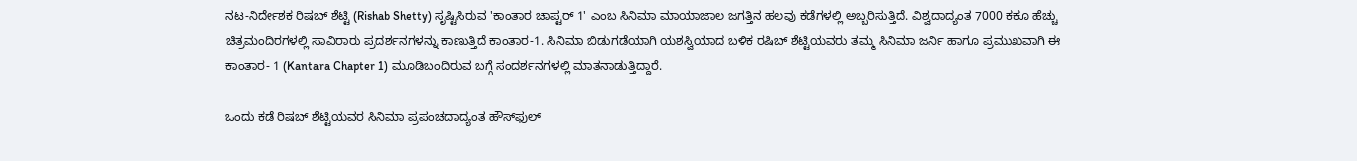ನಟ-ನಿರ್ದೇಶಕ ರಿಷಬ್ ಶೆಟ್ಟಿ (Rishab Shetty) ಸೃಷ್ಟಿಸಿರುವ 'ಕಾಂತಾರ ಚಾಪ್ಟರ್ 1' ಎಂಬ ಸಿನಿಮಾ ಮಾಯಾಜಾಲ ಜಗತ್ತಿನ ಹಲವು ಕಡೆಗಳಲ್ಲಿ ಅಬ್ಬರಿಸುತ್ತಿದೆ. ವಿಶ್ವದಾದ್ಯಂತ 7000 ಕಕೂ ಹೆಚ್ಚು ಚಿತ್ರಮಂದಿರಗಳಲ್ಲಿ ಸಾವಿರಾರು ಪ್ರದರ್ಶನಗಳನ್ನು ಕಾಣುತ್ತಿದೆ ಕಾಂತಾರ-1. ಸಿನಿಮಾ ಬಿಡುಗಡೆಯಾಗಿ ಯಶಸ್ವಿಯಾದ ಬಳಿಕ ರಷಿಬ್ ಶೆಟ್ಟಿಯವರು ತಮ್ಮ ಸಿನಿಮಾ ಜರ್ನಿ ಹಾಗೂ ಪ್ರಮುಖವಾಗಿ ಈ ಕಾಂತಾರ- 1 (Kantara Chapter 1) ಮೂಡಿಬಂದಿರುವ ಬಗ್ಗೆ ಸಂದರ್ಶನಗಳಲ್ಲಿ ಮಾತನಾಡುತ್ತಿದ್ದಾರೆ.

ಒಂದು ಕಡೆ ರಿಷಬ್ ಶೆಟ್ಟಿಯವರ ಸಿನಿಮಾ ಪ್ರಪಂಚದಾದ್ಯಂತ ಹೌಸ್‌ಫುಲ್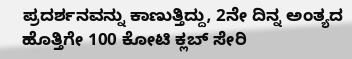ಪ್ರದರ್ಶನವನ್ನು ಕಾಣುತ್ತಿದ್ದು, 2ನೇ ದಿನ್ನ ಅಂತ್ಯದ ಹೊತ್ತಿಗೇ 100 ಕೋಟಿ ಕ್ಲಬ್ ಸೇರಿ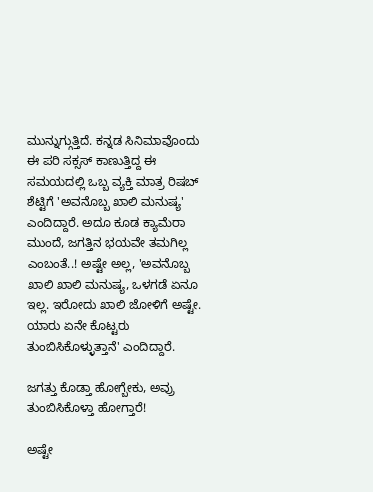ಮುನ್ನುಗ್ಗುತ್ತಿದೆ. ಕನ್ನಡ ಸಿನಿಮಾವೊಂದು ಈ ಪರಿ ಸಕ್ಸಸ್ ಕಾಣುತ್ತಿದ್ದ ಈ ಸಮಯದಲ್ಲಿ ಒಬ್ಬ ವ್ಯಕ್ತಿ ಮಾತ್ರ ರಿಷಬ್ ಶೆಟ್ಟಿಗೆ 'ಅವನೊಬ್ಬ ಖಾಲಿ ಮನುಷ್ಯ' ಎಂದಿದ್ದಾರೆ. ಅದೂ ಕೂಡ ಕ್ಯಾಮೆರಾ ಮುಂದೆ, ಜಗತ್ತಿನ ಭಯವೇ ತಮಗಿಲ್ಲ ಎಂಬಂತೆ..! ಅಷ್ಟೇ ಅಲ್ಲ, 'ಅವನೊಬ್ಬ ಖಾಲಿ ಖಾಲಿ ಮನುಷ್ಯ, ಒಳಗಡೆ ಏನೂ ಇಲ್ಲ. ಇರೋದು ಖಾಲಿ ಜೋಳಿಗೆ ಅಷ್ಟೇ. ಯಾರು ಏನೇ ಕೊಟ್ಟರು ತುಂಬಿಸಿಕೊಳ್ಳುತ್ತಾನೆ' ಎಂದಿದ್ದಾರೆ.

ಜಗತ್ತು ಕೊಡ್ತಾ ಹೋಗ್ಬೇಕು, ಅವ್ರು ತುಂಬಿಸಿಕೊಳ್ತಾ ಹೋಗ್ತಾರೆ!

ಅಷ್ಟೇ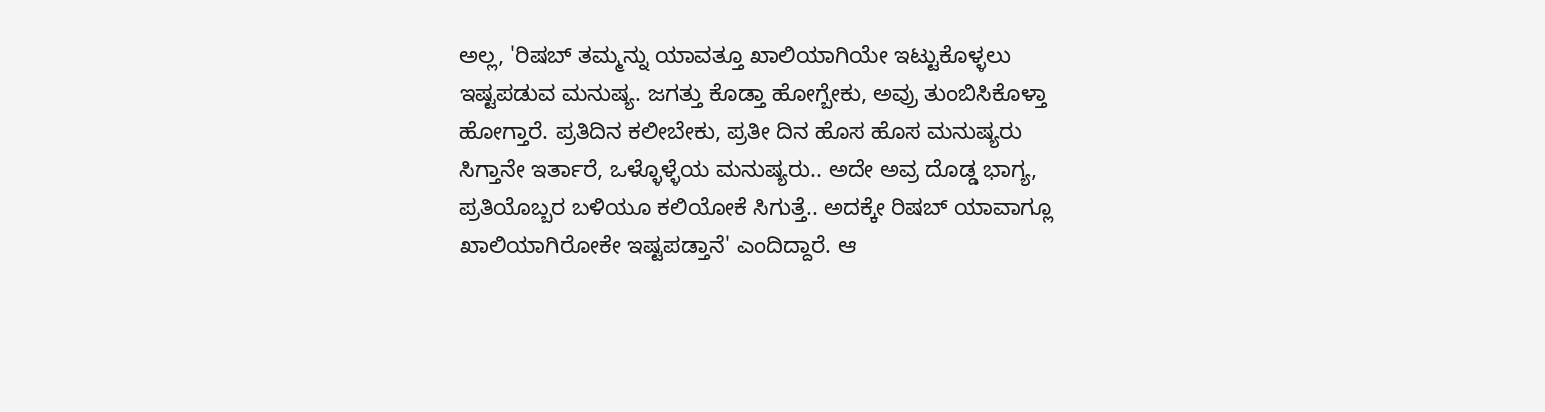ಅಲ್ಲ, 'ರಿಷಬ್ ತಮ್ಮನ್ನು ಯಾವತ್ತೂ ಖಾಲಿಯಾಗಿಯೇ ಇಟ್ಟುಕೊಳ್ಳಲು ಇಷ್ಟಪಡುವ ಮನುಷ್ಯ. ಜಗತ್ತು ಕೊಡ್ತಾ ಹೋಗ್ಬೇಕು, ಅವ್ರು ತುಂಬಿಸಿಕೊಳ್ತಾ ಹೋಗ್ತಾರೆ. ಪ್ರತಿದಿನ ಕಲೀಬೇಕು, ಪ್ರತೀ ದಿನ ಹೊಸ ಹೊಸ ಮನುಷ್ಯರು ಸಿಗ್ತಾನೇ ಇರ್ತಾರೆ, ಒಳ್ಳೊಳ್ಳೆಯ ಮನುಷ್ಯರು.. ಅದೇ ಅವ್ರ ದೊಡ್ಡ ಭಾಗ್ಯ, ಪ್ರತಿಯೊಬ್ಬರ ಬಳಿಯೂ ಕಲಿಯೋಕೆ ಸಿಗುತ್ತೆ.. ಅದಕ್ಕೇ ರಿಷಬ್ ಯಾವಾಗ್ಲೂ ಖಾಲಿಯಾಗಿರೋಕೇ ಇಷ್ಟಪಡ್ತಾನೆ' ಎಂದಿದ್ದಾರೆ. ಆ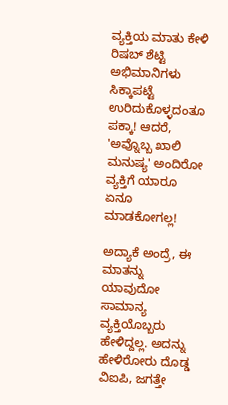ವ್ಯಕ್ತಿಯ ಮಾತು ಕೇಳಿ ರಿಷಬ್ ಶೆಟ್ಟಿ ಅಭಿಮಾನಿಗಳು ಸಿಕ್ಕಾಪಟ್ಟೆ ಉರಿದುಕೊಳ್ಳದಂತೂ ಪಕ್ಕಾ! ಆದರೆ, 'ಅವ್ನೊಬ್ಬ ಖಾಲಿ ಮನುಷ್ಯ' ಅಂದಿರೋ ವ್ಯಕ್ತಿಗೆ ಯಾರೂ ಏನೂ ಮಾಡಕೋಗಲ್ಲ!

ಅದ್ಯಾಕೆ ಅಂದ್ರೆ, ಈ ಮಾತನ್ನು ಯಾವುದೋ ಸಾಮಾನ್ಯ ವ್ಯಕ್ತಿಯೊಬ್ಬರು ಹೇಳಿದ್ದಲ್ಲ. ಅದನ್ನು ಹೇಳಿರೋರು ದೊಡ್ಡ ವಿಐಪಿ, ಜಗತ್ತೇ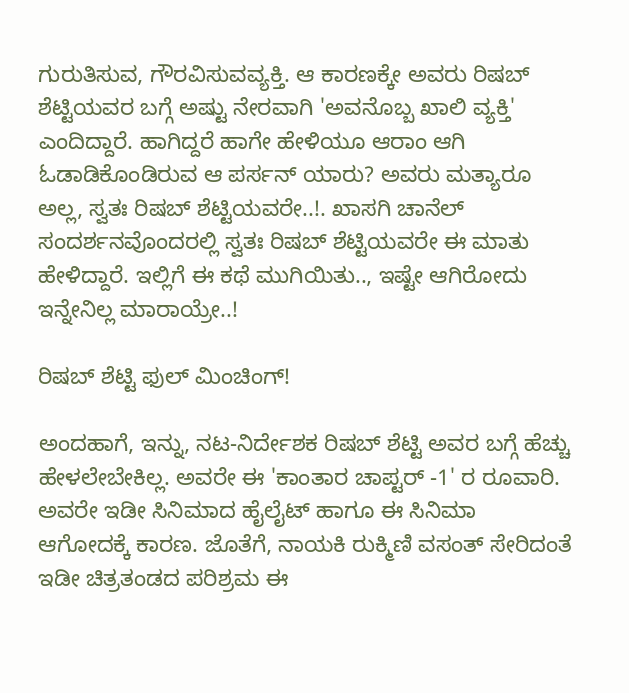ಗುರುತಿಸುವ, ಗೌರವಿಸುವವ್ಯಕ್ತಿ. ಆ ಕಾರಣಕ್ಕೇ ಅವರು ರಿಷಬ್ ಶೆಟ್ಟಿಯವರ ಬಗ್ಗೆ ಅಷ್ಟು ನೇರವಾಗಿ 'ಅವನೊಬ್ಬ ಖಾಲಿ ವ್ಯಕ್ತಿ' ಎಂದಿದ್ದಾರೆ. ಹಾಗಿದ್ದರೆ ಹಾಗೇ ಹೇಳಿಯೂ ಆರಾಂ ಆಗಿ ಓಡಾಡಿಕೊಂಡಿರುವ ಆ ಪರ್ಸನ್ ಯಾರು? ಅವರು ಮತ್ಯಾರೂ ಅಲ್ಲ, ಸ್ವತಃ ರಿಷಬ್ ಶೆಟ್ಟಿಯವರೇ..!. ಖಾಸಗಿ ಚಾನೆಲ್‌ ಸಂದರ್ಶನವೊಂದರಲ್ಲಿ ಸ್ವತಃ ರಿಷಬ್ ಶೆಟ್ಟಿಯವರೇ ಈ ಮಾತು ಹೇಳಿದ್ದಾರೆ. ಇಲ್ಲಿಗೆ ಈ ಕಥೆ ಮುಗಿಯಿತು.., ಇಷ್ಟೇ ಆಗಿರೋದು ಇನ್ನೇನಿಲ್ಲ ಮಾರಾಯ್ರೇ..!

ರಿಷಬ್ ಶೆಟ್ಟಿ ಫುಲ್ ಮಿಂಚಿಂಗ್!

ಅಂದಹಾಗೆ, ಇನ್ನು, ನಟ-ನಿರ್ದೇಶಕ ರಿಷಬ್ ಶೆಟ್ಟಿ ಅವರ ಬಗ್ಗೆ ಹೆಚ್ಚು ಹೇಳಲೇಬೇಕಿಲ್ಲ. ಅವರೇ ಈ 'ಕಾಂತಾರ ಚಾಪ್ಟರ್ -1' ರ ರೂವಾರಿ. ಅವರೇ ಇಡೀ ಸಿನಿಮಾದ ಹೈಲೈಟ್ ಹಾಗೂ ಈ ಸಿನಿಮಾ ಆಗೋದಕ್ಕೆ ಕಾರಣ. ಜೊತೆಗೆ, ನಾಯಕಿ ರುಕ್ಮಿಣಿ ವಸಂತ್ ಸೇರಿದಂತೆ ಇಡೀ ಚಿತ್ರತಂಡದ ಪರಿಶ್ರಮ ಈ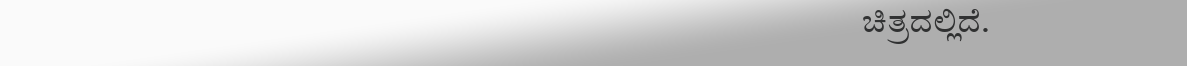ಚಿತ್ರದಲ್ಲಿದೆ.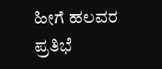ಹೀಗೆ ಹಲವರ ಪ್ರತಿಭೆ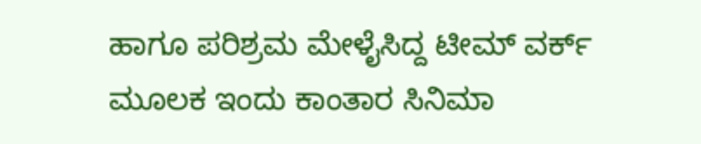ಹಾಗೂ ಪರಿಶ್ರಮ ಮೇಳೈಸಿದ್ದ ಟೀಮ್ ವರ್ಕ್ ಮೂಲಕ ಇಂದು ಕಾಂತಾರ ಸಿನಿಮಾ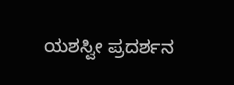ಯಶಸ್ವೀ ಪ್ರದರ್ಶನ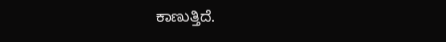ಕಾಣುತ್ತಿದೆ.